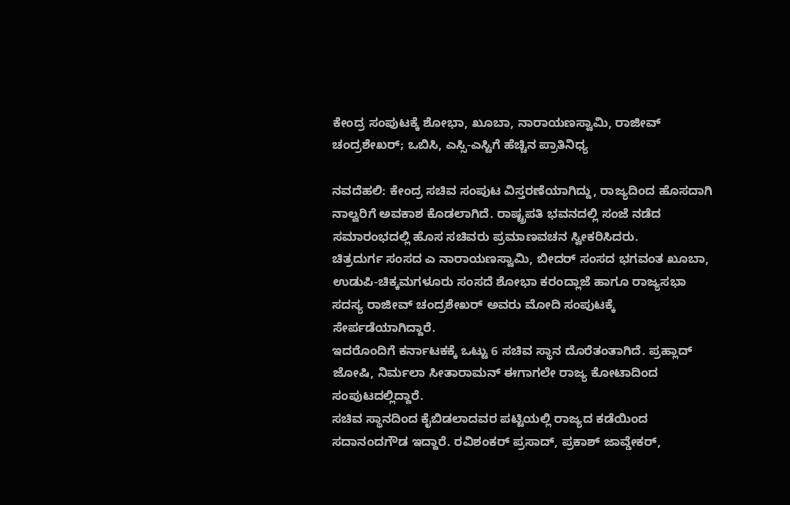ಕೇಂದ್ರ ಸಂಪುಟಕ್ಕೆ ಶೋಭಾ, ಖೂಬಾ, ನಾರಾಯಣಸ್ವಾಮಿ, ರಾಜೀವ್ ಚಂದ್ರಶೇಖರ್; ಒಬಿಸಿ, ಎಸ್ಸಿ-ಎಸ್ಟಿಗೆ ಹೆಚ್ಚಿನ ಪ್ರಾತಿನಿಧ್ಯ

ನವದೆಹಲಿ: ಕೇಂದ್ರ ಸಚಿವ ಸಂಪುಟ ವಿಸ್ತರಣೆಯಾಗಿದ್ದು, ರಾಜ್ಯದಿಂದ ಹೊಸದಾಗಿ ನಾಲ್ವರಿಗೆ ಅವಕಾಶ ಕೊಡಲಾಗಿದೆ. ರಾಷ್ಟ್ರಪತಿ ಭವನದಲ್ಲಿ ಸಂಜೆ ನಡೆದ ಸಮಾರಂಭದಲ್ಲಿ ಹೊಸ ಸಚಿವರು ಪ್ರಮಾಣವಚನ ಸ್ವೀಕರಿಸಿದರು.
ಚಿತ್ರದುರ್ಗ ಸಂಸದ ಎ ನಾರಾಯಣಸ್ವಾಮಿ, ಬೀದರ್ ಸಂಸದ ಭಗವಂತ ಖೂಬಾ, ಉಡುಪಿ-ಚಿಕ್ಕಮಗಳೂರು ಸಂಸದೆ ಶೋಭಾ ಕರಂದ್ಲಾಜೆ ಹಾಗೂ ರಾಜ್ಯಸಭಾ ಸದಸ್ಯ ರಾಜೀವ್ ಚಂದ್ರಶೇಖರ್ ಅವರು ಮೋದಿ ಸಂಪುಟಕ್ಕೆ ಸೇರ್ಪಡೆಯಾಗಿದ್ದಾರೆ.
ಇದರೊಂದಿಗೆ ಕರ್ನಾಟಕಕ್ಕೆ ಒಟ್ಟು 6 ಸಚಿವ ಸ್ಥಾನ ದೊರೆತಂತಾಗಿದೆ. ಪ್ರಹ್ಲಾದ್ ಜೋಷಿ, ನಿರ್ಮಲಾ ಸೀತಾರಾಮನ್ ಈಗಾಗಲೇ ರಾಜ್ಯ ಕೋಟಾದಿಂದ ಸಂಪುಟದಲ್ಲಿದ್ದಾರೆ.
ಸಚಿವ ಸ್ಥಾನದಿಂದ ಕೈಬಿಡಲಾದವರ ಪಟ್ಟಿಯಲ್ಲಿ ರಾಜ್ಯದ ಕಡೆಯಿಂದ ಸದಾನಂದಗೌಡ ಇದ್ದಾರೆ. ರವಿಶಂಕರ್ ಪ್ರಸಾದ್, ಪ್ರಕಾಶ್ ಜಾವ್ಡೇಕರ್,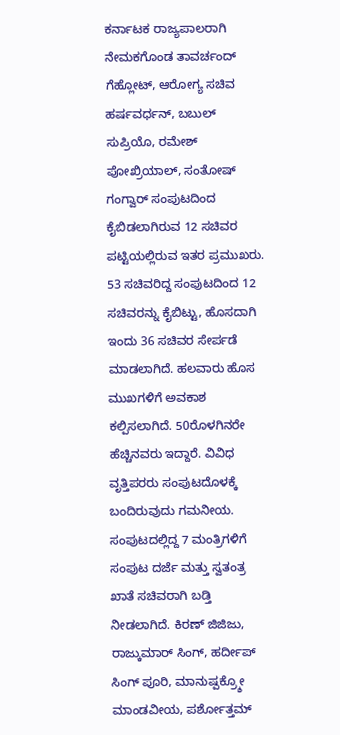ಕರ್ನಾಟಕ ರಾಜ್ಯಪಾಲರಾಗಿ ನೇಮಕಗೊಂಡ ತಾವರ್ಚಂದ್ ಗೆಹ್ಲೋಟ್, ಆರೋಗ್ಯ ಸಚಿವ ಹರ್ಷವರ್ಧನ್, ಬಬುಲ್ ಸುಪ್ರಿಯೊ, ರಮೇಶ್ ಪೋಖ್ರಿಯಾಲ್, ಸಂತೋಷ್ ಗಂಗ್ವಾರ್ ಸಂಪುಟದಿಂದ ಕೈಬಿಡಲಾಗಿರುವ 12 ಸಚಿವರ ಪಟ್ಟಿಯಲ್ಲಿರುವ ಇತರ ಪ್ರಮುಖರು.
53 ಸಚಿವರಿದ್ದ ಸಂಪುಟದಿಂದ 12 ಸಚಿವರನ್ನು ಕೈಬಿಟ್ಟು, ಹೊಸದಾಗಿ ಇಂದು 36 ಸಚಿವರ ಸೇರ್ಪಡೆ ಮಾಡಲಾಗಿದೆ. ಹಲವಾರು ಹೊಸ ಮುಖಗಳಿಗೆ ಅವಕಾಶ ಕಲ್ಪಿಸಲಾಗಿದೆ. 50ರೊಳಗಿನರೇ ಹೆಚ್ಚಿನವರು ಇದ್ದಾರೆ. ವಿವಿಧ ವೃತ್ತಿಪರರು ಸಂಪುಟದೊಳಕ್ಕೆ ಬಂದಿರುವುದು ಗಮನೀಯ. ಸಂಪುಟದಲ್ಲಿದ್ದ 7 ಮಂತ್ರಿಗಳಿಗೆ ಸಂಪುಟ ದರ್ಜೆ ಮತ್ತು ಸ್ವತಂತ್ರ ಖಾತೆ ಸಚಿವರಾಗಿ ಬಡ್ತಿ ನೀಡಲಾಗಿದೆ. ಕಿರಣ್ ಜಿಜಿಜು, ರಾಜ್ಕುಮಾರ್ ಸಿಂಗ್, ಹರ್ದೀಪ್ ಸಿಂಗ್ ಪೂರಿ, ಮಾನುಷ್ಪಕ್ರ್ಶೋ ಮಾಂಡವೀಯ, ಪರ್ಶೋತ್ತಮ್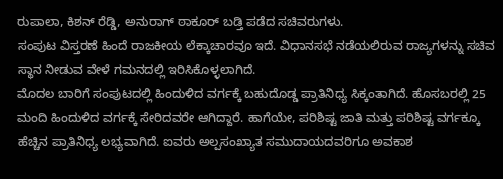ರುಪಾಲಾ, ಕಿಶನ್ ರೆಡ್ಡಿ, ಅನುರಾಗ್ ಠಾಕೂರ್ ಬಡ್ತಿ ಪಡೆದ ಸಚಿವರುಗಳು.
ಸಂಪುಟ ವಿಸ್ತರಣೆ ಹಿಂದೆ ರಾಜಕೀಯ ಲೆಕ್ಕಾಚಾರವೂ ಇದೆ. ವಿಧಾನಸಭೆ ನಡೆಯಲಿರುವ ರಾಜ್ಯಗಳನ್ನು ಸಚಿವ ಸ್ಥಾನ ನೀಡುವ ವೇಳೆ ಗಮನದಲ್ಲಿ ಇರಿಸಿಕೊಳ್ಳಲಾಗಿದೆ.
ಮೊದಲ ಬಾರಿಗೆ ಸಂಪುಟದಲ್ಲಿ ಹಿಂದುಳಿದ ವರ್ಗಕ್ಕೆ ಬಹುದೊಡ್ಡ ಪ್ರಾತಿನಿಧ್ಯ ಸಿಕ್ಕಂತಾಗಿದೆ. ಹೊಸಬರಲ್ಲಿ 25 ಮಂದಿ ಹಿಂದುಳಿದ ವರ್ಗಕ್ಕೆ ಸೇರಿದವರೇ ಆಗಿದ್ದಾರೆ. ಹಾಗೆಯೇ, ಪರಿಶಿಷ್ಟ ಜಾತಿ ಮತ್ತು ಪರಿಶಿಷ್ಟ ವರ್ಗಕ್ಕೂ ಹೆಚ್ಚಿನ ಪ್ರಾತಿನಿಧ್ಯ ಲಭ್ಯವಾಗಿದೆ. ಐವರು ಅಲ್ಪಸಂಖ್ಯಾತ ಸಮುದಾಯದವರಿಗೂ ಅವಕಾಶ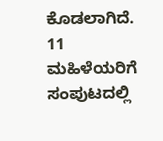ಕೊಡಲಾಗಿದೆ.
11 ಮಹಿಳೆಯರಿಗೆ ಸಂಪುಟದಲ್ಲಿ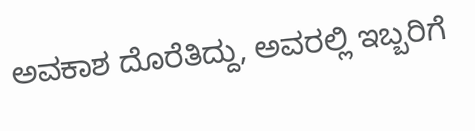ಅವಕಾಶ ದೊರೆತಿದ್ದು, ಅವರಲ್ಲಿ ಇಬ್ಬರಿಗೆ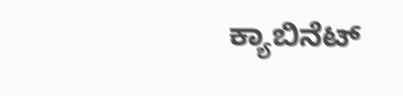ಕ್ಯಾಬಿನೆಟ್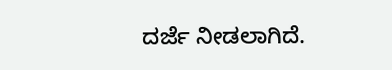ದರ್ಜೆ ನೀಡಲಾಗಿದೆ.